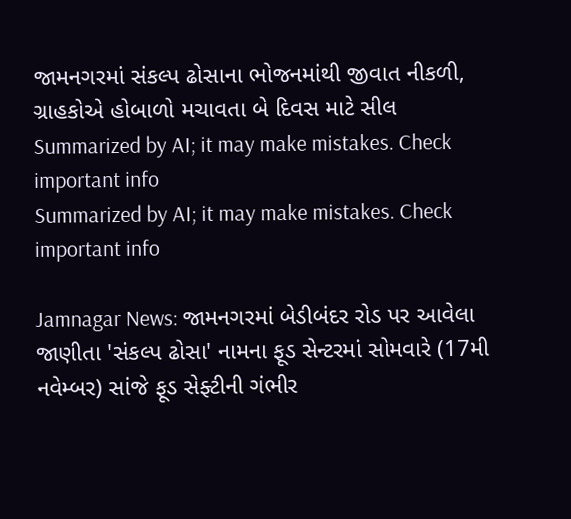જામનગરમાં સંકલ્પ ઢોસાના ભોજનમાંથી જીવાત નીકળી, ગ્રાહકોએ હોબાળો મચાવતા બે દિવસ માટે સીલ
Summarized by AI; it may make mistakes. Check important info
Summarized by AI; it may make mistakes. Check important info

Jamnagar News: જામનગરમાં બેડીબંદર રોડ પર આવેલા જાણીતા 'સંકલ્પ ઢોસા' નામના ફૂડ સેન્ટરમાં સોમવારે (17મી નવેમ્બર) સાંજે ફૂડ સેફ્ટીની ગંભીર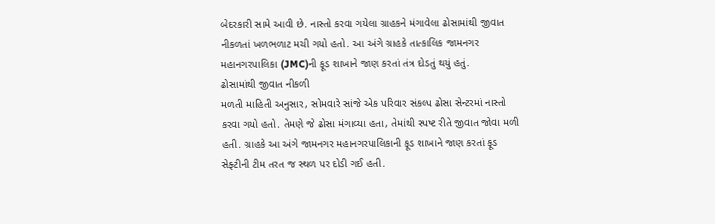બેદરકારી સામે આવી છે. નાસ્તો કરવા ગયેલા ગ્રાહકને મંગાવેલા ઢોસામાંથી જીવાત નીકળતાં ખળભળાટ મચી ગયો હતો. આ અંગે ગ્રાહકે તાત્કાલિક જામનગર મહાનગરપાલિકા (JMC)ની ફૂડ શાખાને જાણ કરતાં તંત્ર દોડતું થયું હતું.
ઢોસામાંથી જીવાત નીકળી
મળતી માહિતી અનુસાર, સોમવારે સાંજે એક પરિવાર સંકલ્પ ઢોસા સેન્ટરમાં નાસ્તો કરવા ગયો હતો. તેમણે જે ઢોસા મંગાવ્યા હતા, તેમાંથી સ્પષ્ટ રીતે જીવાત જોવા મળી હતી. ગ્રાહકે આ અંગે જામનગર મહાનગરપાલિકાની ફૂડ શાખાને જાણ કરતાં ફૂડ સેફ્ટીની ટીમ તરત જ સ્થળ પર દોડી ગઈ હતી.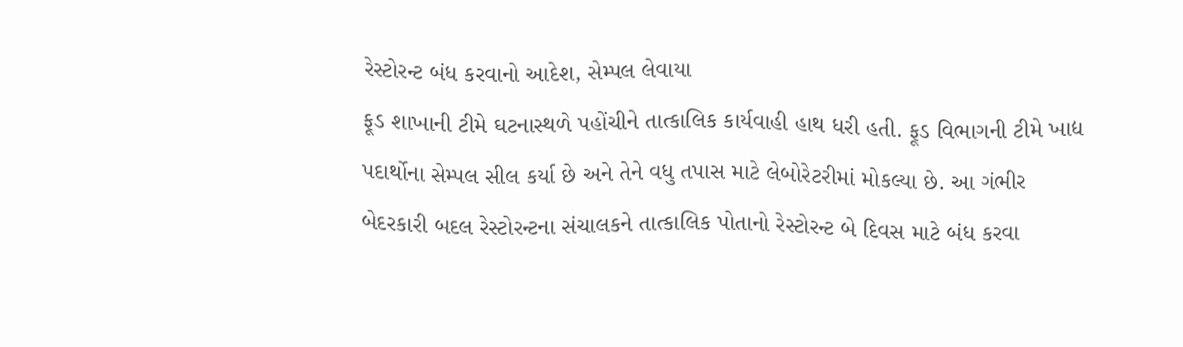રેસ્ટોરન્ટ બંધ કરવાનો આદેશ, સેમ્પલ લેવાયા
ફૂડ શાખાની ટીમે ઘટનાસ્થળે પહોંચીને તાત્કાલિક કાર્યવાહી હાથ ધરી હતી. ફૂડ વિભાગની ટીમે ખાદ્ય પદાર્થોના સેમ્પલ સીલ કર્યા છે અને તેને વધુ તપાસ માટે લેબોરેટરીમાં મોકલ્યા છે. આ ગંભીર બેદરકારી બદલ રેસ્ટોરન્ટના સંચાલકને તાત્કાલિક પોતાનો રેસ્ટોરન્ટ બે દિવસ માટે બંધ કરવા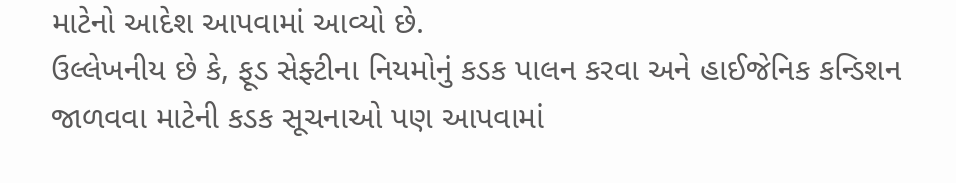માટેનો આદેશ આપવામાં આવ્યો છે.
ઉલ્લેખનીય છે કે, ફૂડ સેફ્ટીના નિયમોનું કડક પાલન કરવા અને હાઈજેનિક કન્ડિશન જાળવવા માટેની કડક સૂચનાઓ પણ આપવામાં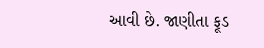આવી છે. જાણીતા ફૂડ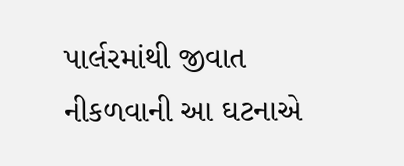પાર્લરમાંથી જીવાત નીકળવાની આ ઘટનાએ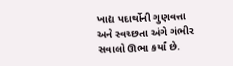ખાદ્ય પદાર્થોની ગુણવત્તા અને સ્વચ્છતા અંગે ગંભીર સવાલો ઊભા કર્યાં છે.